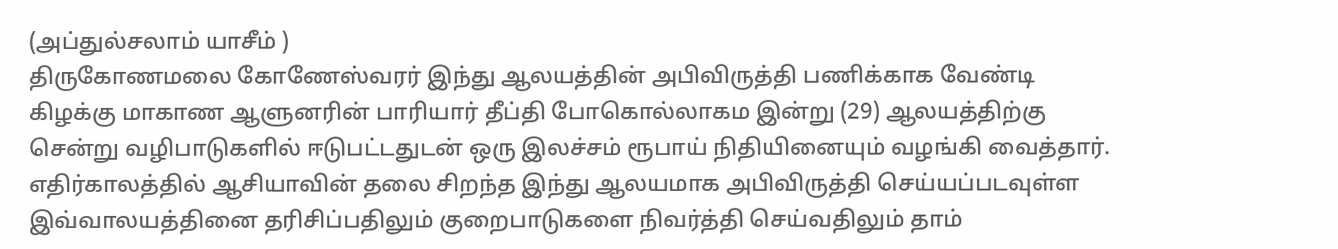(அப்துல்சலாம் யாசீம் )
திருகோணமலை கோணேஸ்வரர் இந்து ஆலயத்தின் அபிவிருத்தி பணிக்காக வேண்டி கிழக்கு மாகாண ஆளுனரின் பாரியார் தீப்தி போகொல்லாகம இன்று (29) ஆலயத்திற்கு சென்று வழிபாடுகளில் ஈடுபட்டதுடன் ஒரு இலச்சம் ரூபாய் நிதியினையும் வழங்கி வைத்தார்.
எதிர்காலத்தில் ஆசியாவின் தலை சிறந்த இந்து ஆலயமாக அபிவிருத்தி செய்யப்படவுள்ள இவ்வாலயத்தினை தரிசிப்பதிலும் குறைபாடுகளை நிவர்த்தி செய்வதிலும் தாம்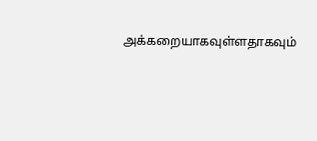அக்கறையாகவுள்ளதாகவும்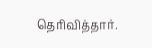தெரிவித்தார்.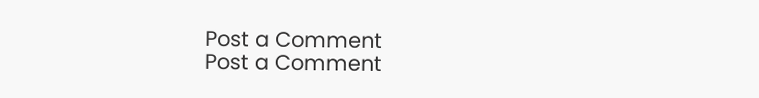Post a Comment
Post a Comment